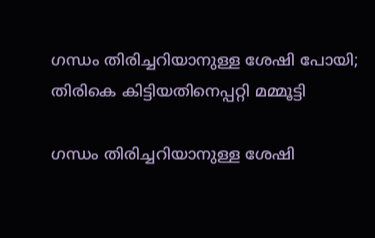ഗന്ധം തിരിച്ചറിയാനുള്ള ശേഷി പോയി; തിരികെ കിട്ടിയതിനെപ്പറ്റി മമ്മൂട്ടി

ഗന്ധം തിരിച്ചറിയാനുള്ള ശേഷി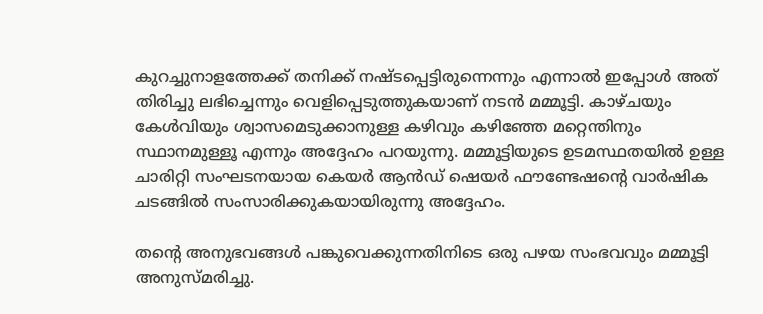കുറച്ചുനാളത്തേക്ക് തനിക്ക് നഷ്ടപ്പെട്ടിരുന്നെന്നും എന്നാൽ ഇപ്പോൾ അത് തിരിച്ചു ലഭിച്ചെന്നും വെളിപ്പെടുത്തുകയാണ് നടൻ മമ്മൂട്ടി. കാഴ്ചയും കേൾവിയും ശ്വാസമെടുക്കാനുള്ള കഴിവും കഴിഞ്ഞേ മറ്റെന്തിനും സ്ഥാനമുള്ളൂ എന്നും അദ്ദേഹം പറയുന്നു. മമ്മൂട്ടിയുടെ ഉടമസ്ഥതയിൽ ഉള്ള ചാരിറ്റി സംഘടനയായ കെയർ ആൻഡ് ഷെയർ ഫൗണ്ടേഷന്റെ വാർഷിക ചടങ്ങിൽ സംസാരിക്കുകയായിരുന്നു അദ്ദേഹം.

തന്റെ അനുഭവങ്ങൾ പങ്കുവെക്കുന്നതിനിടെ ഒരു പഴയ സംഭവവും മമ്മൂട്ടി അനുസ്മരിച്ചു.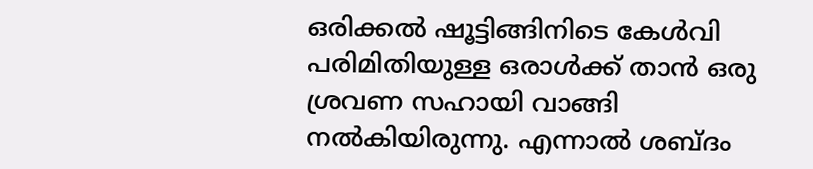ഒരിക്കൽ ഷൂട്ടിങ്ങിനിടെ കേൾവി പരിമിതിയുള്ള ഒരാൾക്ക് താൻ ഒരു ശ്രവണ സഹായി വാങ്ങി നൽകിയിരുന്നു. എന്നാൽ ശബ്ദം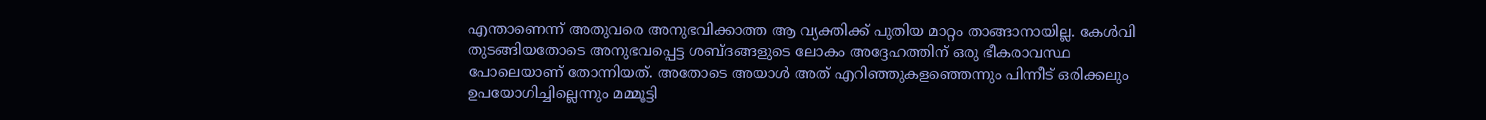എന്താണെന്ന് അതുവരെ അനുഭവിക്കാത്ത ആ വ്യക്തിക്ക് പുതിയ മാറ്റം താങ്ങാനായില്ല. കേൾവി തുടങ്ങിയതോടെ അനുഭവപ്പെട്ട ശബ്ദങ്ങളുടെ ലോകം അദ്ദേഹത്തിന് ഒരു ഭീകരാവസ്ഥ പോലെയാണ് തോന്നിയത്. അതോടെ അയാൾ അത് എറിഞ്ഞുകളഞ്ഞെന്നും പിന്നീട് ഒരിക്കലും ഉപയോഗിച്ചില്ലെന്നും മമ്മൂട്ടി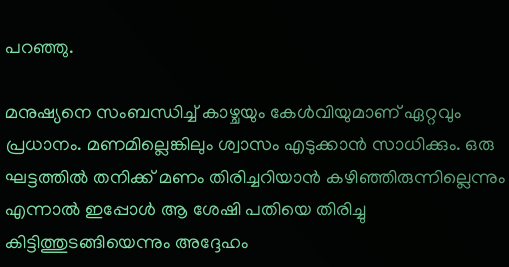പറഞ്ഞു.

മനുഷ്യനെ സംബന്ധിച്ച് കാഴ്ചയും കേൾവിയുമാണ് ഏറ്റവും പ്രധാനം. മണമില്ലെങ്കിലും ശ്വാസം എടുക്കാൻ സാധിക്കും. ഒരു ഘട്ടത്തിൽ തനിക്ക് മണം തിരിച്ചറിയാൻ കഴിഞ്ഞിരുന്നില്ലെന്നും എന്നാൽ ഇപ്പോൾ ആ ശേഷി പതിയെ തിരിച്ചു കിട്ടിത്തുടങ്ങിയെന്നും അദ്ദേഹം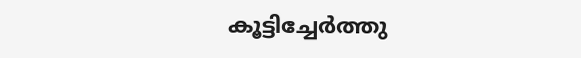കൂട്ടിച്ചേർത്തു